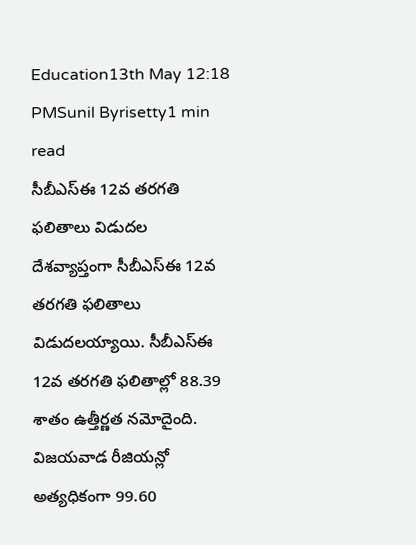Education13th May 12:18 PMSunil Byrisetty1 min read
సీబీఎస్ఈ 12వ తరగతి ఫలితాలు విడుదల
దేశవ్యాప్తంగా సీబీఎస్ఈ 12వ తరగతి ఫలితాలు విడుదలయ్యాయి. సీబీఎస్ఈ 12వ తరగతి ఫలితాల్లో 88.39 శాతం ఉత్తీర్ణత నమోదైంది. విజయవాడ రీజియన్లో అత్యధికంగా 99.60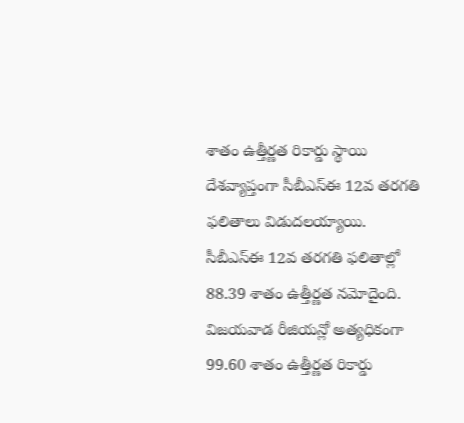శాతం ఉత్తీర్ణత రికార్డు స్థాయి
దేశవ్యాప్తంగా సీబీఎస్ఈ 12వ తరగతి ఫలితాలు విడుదలయ్యాయి.
సీబీఎస్ఈ 12వ తరగతి ఫలితాల్లో 88.39 శాతం ఉత్తీర్ణత నమోదైంది. విజయవాడ రీజియన్లో అత్యధికంగా 99.60 శాతం ఉత్తీర్ణత రికార్డు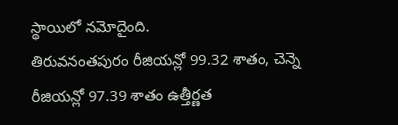స్థాయిలో నమోదైంది.
తిరువనంతపురం రీజియన్లో 99.32 శాతం, చెన్నె రీజియన్లో 97.39 శాతం ఉత్తీర్ణత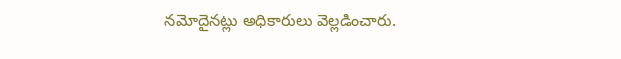నమోదైనట్లు అధికారులు వెల్లడించారు.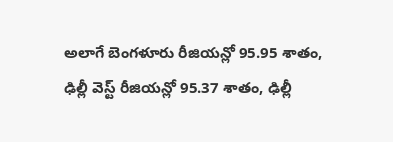అలాగే బెంగళూరు రీజియన్లో 95.95 శాతం, ఢిల్లీ వెస్ట్ రీజియన్లో 95.37 శాతం, ఢిల్లీ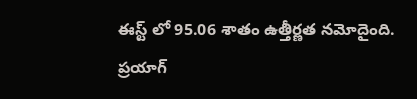ఈస్ట్ లో 95.06 శాతం ఉత్తీర్ణత నమోదైంది.
ప్రయాగ్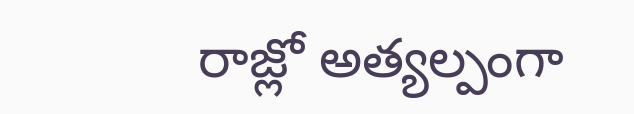రాజ్లో అత్యల్పంగా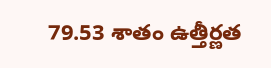79.53 శాతం ఉత్తీర్ణత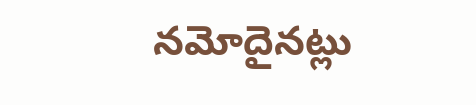నమోదైనట్లు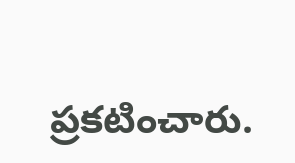ప్రకటించారు.